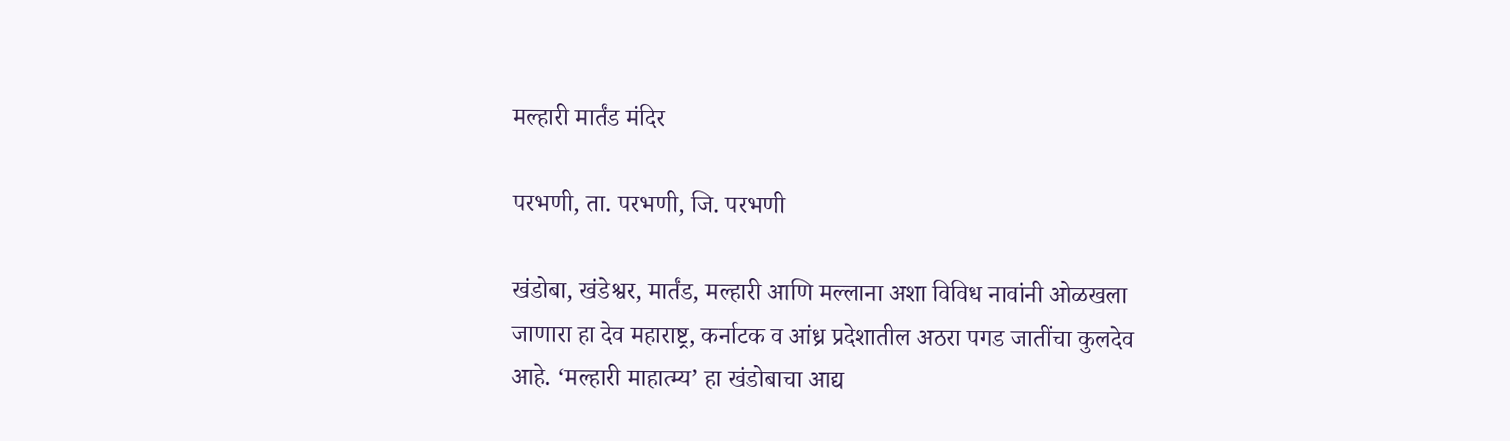मल्हारी मार्तंड मंदिर

परभणी, ता. परभणी, जि. परभणी

खंडोबा, खंडेश्वर, मार्तंड, मल्हारी आणि मल्लाना अशा विविध नावांनी ओळखला जाणारा हा देव महाराष्ट्र, कर्नाटक व आंध्र प्रदेशातील अठरा पगड जातींचा कुलदेव आहे. ‘मल्हारी माहात्म्य’ हा खंडोबाचा आद्य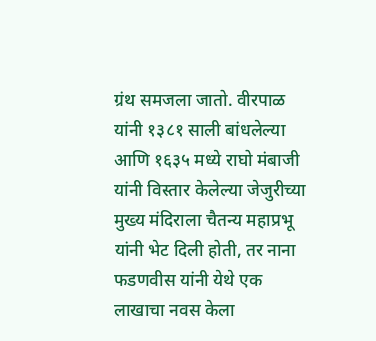ग्रंथ समजला जातो. वीरपाळ यांनी १३८१ साली बांधलेल्या आणि १६३५ मध्ये राघो मंबाजी यांनी विस्तार केलेल्या जेजुरीच्या मुख्य मंदिराला चैतन्य महाप्रभू यांनी भेट दिली होती, तर नाना फडणवीस यांनी येथे एक लाखाचा नवस केला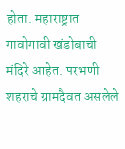होता. महाराष्ट्रात गावोगावी खंडोबाची मंदिरे आहेत. परभणी शहराचे ग्रामदैवत असलेले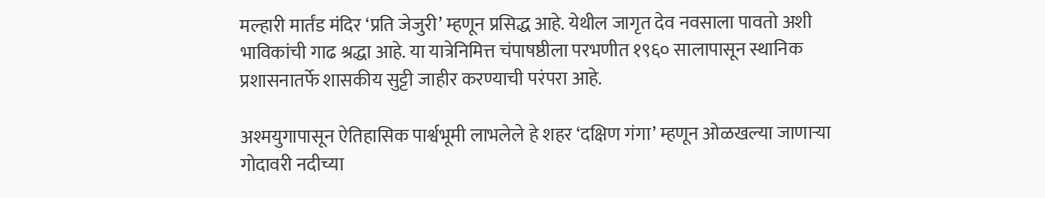मल्हारी मार्तंड मंदिर ‘प्रति जेजुरी’ म्हणून प्रसिद्ध आहे. येथील जागृत देव नवसाला पावतो अशी भाविकांची गाढ श्रद्धा आहे. या यात्रेनिमित्त चंपाषष्ठीला परभणीत १९६० सालापासून स्थानिक प्रशासनातर्फे शासकीय सुट्टी जाहीर करण्याची परंपरा आहे.

अश्मयुगापासून ऐतिहासिक पार्श्वभूमी लाभलेले हे शहर ‘दक्षिण गंगा’ म्हणून ओळखल्या जाणाऱ्या गोदावरी नदीच्या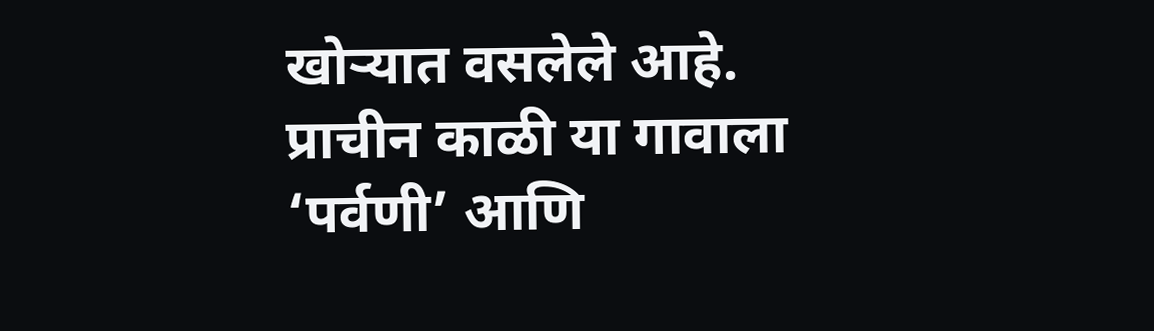खोऱ्यात वसलेले आहे. प्राचीन काळी या गावाला ‘पर्वणी’ आणि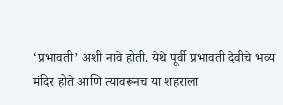‘प्रभावती’ अशी नावे होती. येथे पूर्वी प्रभावती देवीचे भव्य मंदिर होते आणि त्यावरूनच या शहराला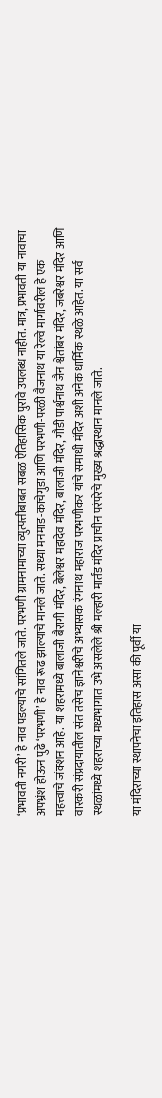‘प्रभावती नगरी’ हे नाव पडल्याचे सांगितले जाते. परभणी ग्रामनामाच्या व्युत्पत्तीबाबत सबळ ऐतिहासिक पुरावे उपलब्ध नाहीत. मात्र, प्रभावती या नावाचा अपभ्रंश होऊन पुढे ‘परभणी’ हे नाव रूढ झाल्याचे मानले जाते. सध्या मनमाड-काचेगुडा आणि परभणी-परळी वैजनाथ या रेल्वे मार्गावरील हे एक महत्त्वाचे जंक्शन आहे. या शहरामध्ये बालाजी बैरागी मंदिर, बेलेश्वर महादेव मंदिर, बालाजी मंदिर, गौडी पार्श्वनाथ जैन श्वेतांबर मंदिर, जबरेश्वर मंदिर आणि वारकरी संप्रदायातील संत तसेच ज्ञानेश्वरीचे अभ्यासक रंगनाथ महाराज परभणीकर यांचे समाधी मंदिर अशी अनेक धार्मिक स्थळे आहेत. या सर्व स्थळांमध्ये शहराच्या मध्यभागात उभे असलेले श्री मल्हारी मार्तंड मंदिर प्राचीन परंपरेचे मुख्य श्रद्धास्थान मानले जाते.

या मंदिराच्या स्थापनेचा इतिहास असा की पूर्वी या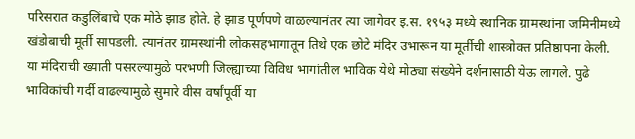परिसरात कडुलिंबाचे एक मोठे झाड होते. हे झाड पूर्णपणे वाळल्यानंतर त्या जागेवर इ.स. १९५३ मध्ये स्थानिक ग्रामस्थांना जमिनीमध्ये खंडोबाची मूर्ती सापडली. त्यानंतर ग्रामस्थांनी लोकसहभागातून तिथे एक छोटे मंदिर उभारून या मूर्तीची शास्त्रोक्त प्रतिष्ठापना केली. या मंदिराची ख्याती पसरल्यामुळे परभणी जिल्ह्याच्या विविध भागांतील भाविक येथे मोठ्या संख्येने दर्शनासाठी येऊ लागले. पुढे भाविकांची गर्दी वाढल्यामुळे सुमारे वीस वर्षांपूर्वी या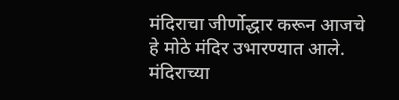मंदिराचा जीर्णोद्धार करून आजचे हे मोठे मंदिर उभारण्यात आले. मंदिराच्या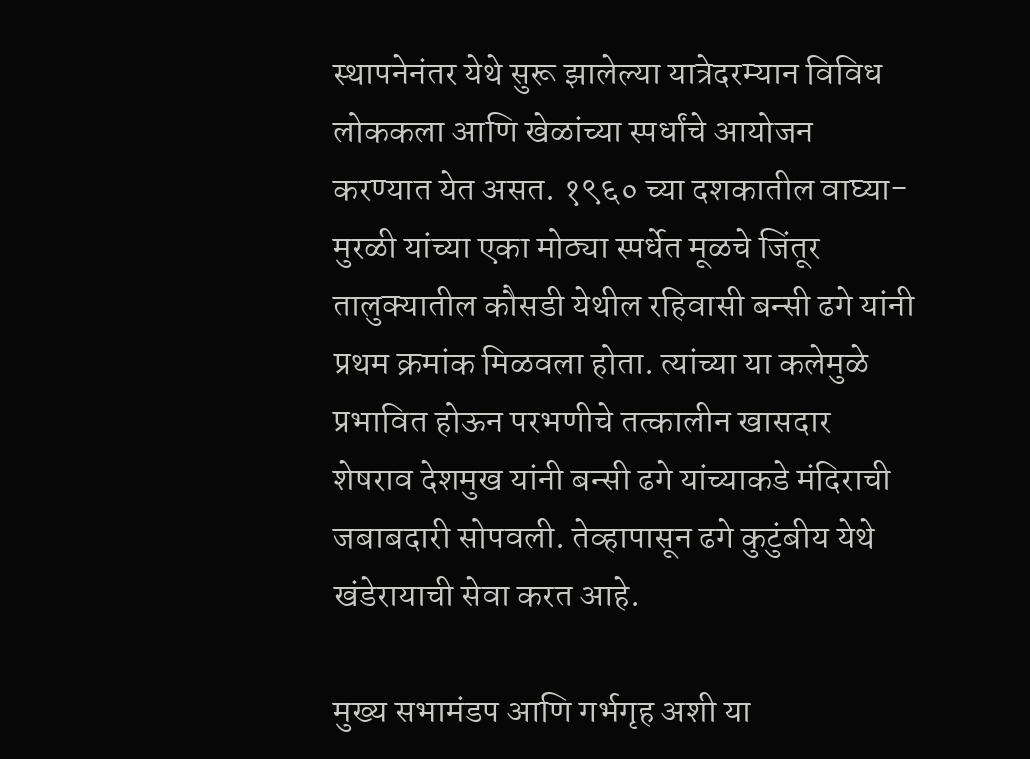स्थापनेनंतर येथे सुरू झालेल्या यात्रेदरम्यान विविध लोककला आणि खेळांच्या स्पर्धांचे आयोजन करण्यात येत असत. १९६० च्या दशकातील वाघ्या-मुरळी यांच्या एका मोठ्या स्पर्धेत मूळचे जिंतूर तालुक्यातील कौसडी येथील रहिवासी बन्सी ढगे यांनी प्रथम क्रमांक मिळवला होता. त्यांच्या या कलेमुळे प्रभावित होऊन परभणीचे तत्कालीन खासदार शेषराव देशमुख यांनी बन्सी ढगे यांच्याकडे मंदिराची जबाबदारी सोपवली. तेव्हापासून ढगे कुटुंबीय येथे खंडेरायाची सेवा करत आहे.

मुख्य सभामंडप आणि गर्भगृह अशी या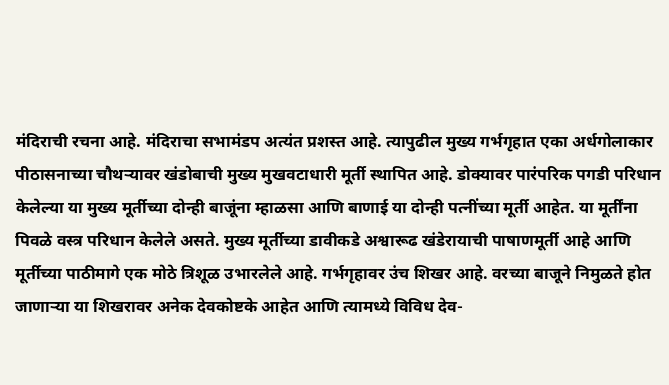मंदिराची रचना आहे. मंदिराचा सभामंडप अत्यंत प्रशस्त आहे. त्यापुढील मुख्य गर्भगृहात एका अर्धगोलाकार पीठासनाच्या चौथऱ्यावर खंडोबाची मुख्य मुखवटाधारी मूर्ती स्थापित आहे. डोक्यावर पारंपरिक पगडी परिधान केलेल्या या मुख्य मूर्तीच्या दोन्ही बाजूंना म्हाळसा आणि बाणाई या दोन्ही पत्नींच्या मूर्ती आहेत. या मूर्तींना पिवळे वस्त्र परिधान केलेले असते. मुख्य मूर्तीच्या डावीकडे अश्वारूढ खंडेरायाची पाषाणमूर्ती आहे आणि मूर्तीच्या पाठीमागे एक मोठे त्रिशूळ उभारलेले आहे. गर्भगृहावर उंच शिखर आहे. वरच्या बाजूने निमुळते होत जाणाऱ्या या शिखरावर अनेक देवकोष्टके आहेत आणि त्यामध्ये विविध देव-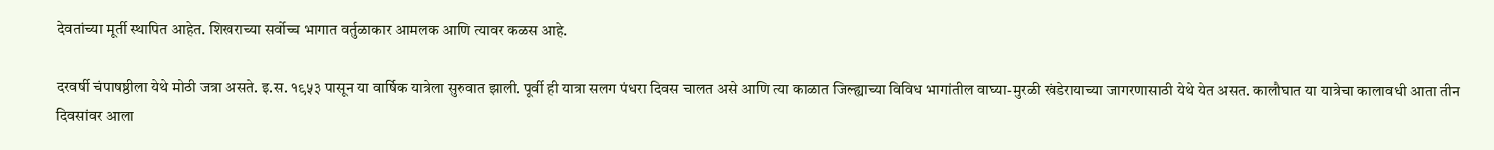देवतांच्या मूर्ती स्थापित आहेत. शिखराच्या सर्वोच्च भागात वर्तुळाकार आमलक आणि त्यावर कळस आहे.

दरवर्षी चंपाषष्ठीला येथे मोठी जत्रा असते. इ.स. १९५३ पासून या वार्षिक यात्रेला सुरुवात झाली. पूर्वी ही यात्रा सलग पंधरा दिवस चालत असे आणि त्या काळात जिल्ह्याच्या विविध भागांतील वाघ्या-मुरळी खंडेरायाच्या जागरणासाठी येथे येत असत. कालौघात या यात्रेचा कालावधी आता तीन दिवसांवर आला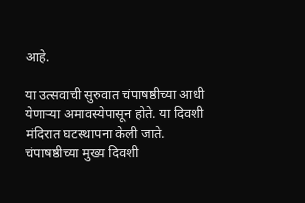आहे.

या उत्सवाची सुरुवात चंपाषष्ठीच्या आधी येणाऱ्या अमावस्येपासून होते. या दिवशी मंदिरात घटस्थापना केली जाते. चंपाषष्ठीच्या मुख्य दिवशी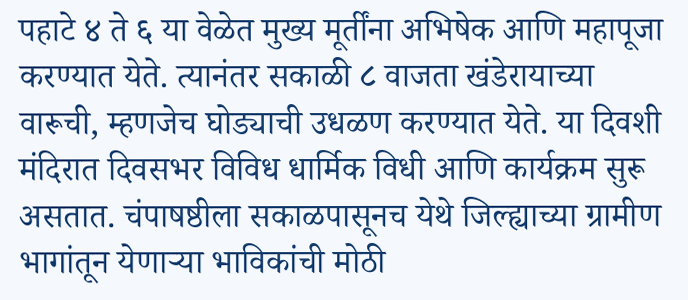पहाटे ४ ते ६ या वेळेत मुख्य मूर्तींना अभिषेक आणि महापूजा करण्यात येते. त्यानंतर सकाळी ८ वाजता खंडेरायाच्या वारूची, म्हणजेच घोड्याची उधळण करण्यात येते. या दिवशी मंदिरात दिवसभर विविध धार्मिक विधी आणि कार्यक्रम सुरू असतात. चंपाषष्ठीला सकाळपासूनच येथे जिल्ह्याच्या ग्रामीण भागांतून येणाऱ्या भाविकांची मोठी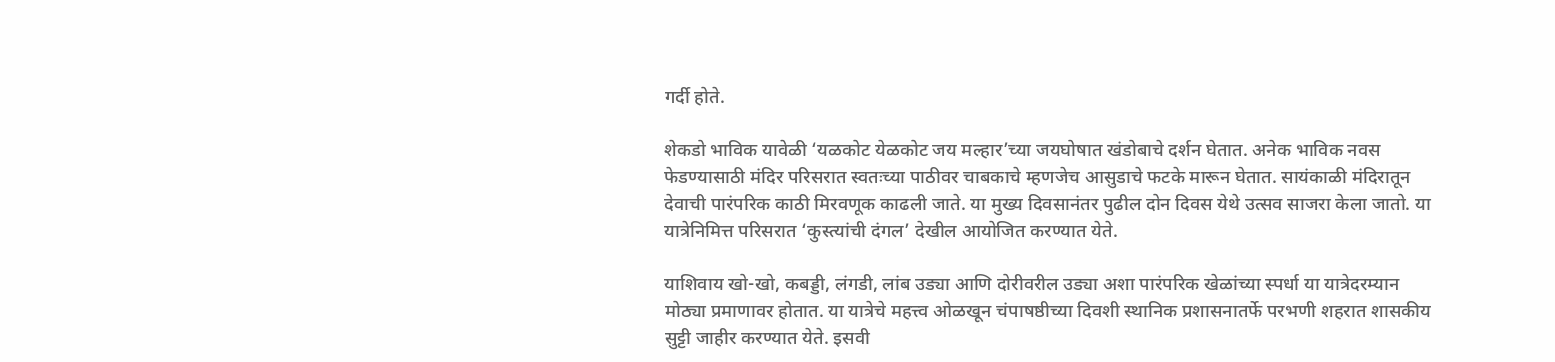गर्दी होते.

शेकडो भाविक यावेळी ‘यळकोट येळकोट जय मल्हार’च्या जयघोषात खंडोबाचे दर्शन घेतात. अनेक भाविक नवस फेडण्यासाठी मंदिर परिसरात स्वतःच्या पाठीवर चाबकाचे म्हणजेच आसुडाचे फटके मारून घेतात. सायंकाळी मंदिरातून देवाची पारंपरिक काठी मिरवणूक काढली जाते. या मुख्य दिवसानंतर पुढील दोन दिवस येथे उत्सव साजरा केला जातो. या यात्रेनिमित्त परिसरात ‘कुस्त्यांची दंगल’ देखील आयोजित करण्यात येते.

याशिवाय खो-खो, कबड्डी, लंगडी, लांब उड्या आणि दोरीवरील उड्या अशा पारंपरिक खेळांच्या स्पर्धा या यात्रेदरम्यान मोठ्या प्रमाणावर होतात. या यात्रेचे महत्त्व ओळखून चंपाषष्ठीच्या दिवशी स्थानिक प्रशासनातर्फे परभणी शहरात शासकीय सुट्टी जाहीर करण्यात येते. इसवी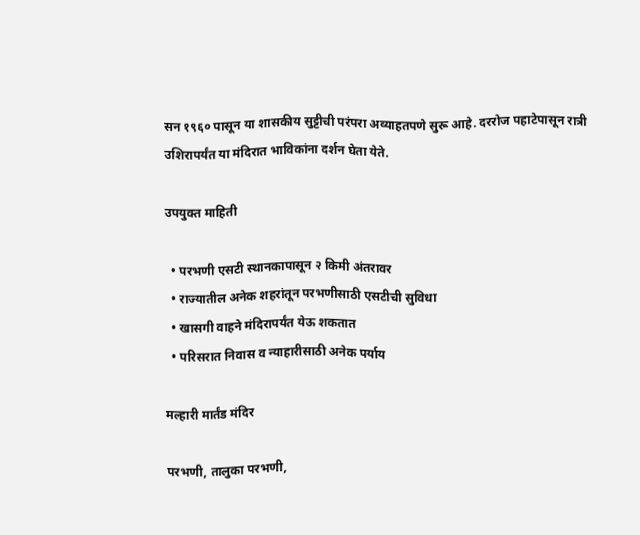सन १९६० पासून या शासकीय सुट्टीची परंपरा अव्याहतपणे सुरू आहे. दररोज पहाटेपासून रात्री उशिरापर्यंत या मंदिरात भाविकांना दर्शन घेता येते.

उपयुक्त माहिती

  • परभणी एसटी स्थानकापासून २ किमी अंतरावर
  • राज्यातील अनेक शहरांतून परभणीसाठी एसटीची सुविधा
  • खासगी वाहने मंदिरापर्यंत येऊ शकतात
  • परिसरात निवास व न्याहारीसाठी अनेक पर्याय

मल्हारी मार्तंड मंदिर

परभणी, तालुका परभणी,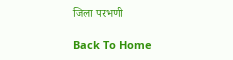जिला परभणी

Back To Home